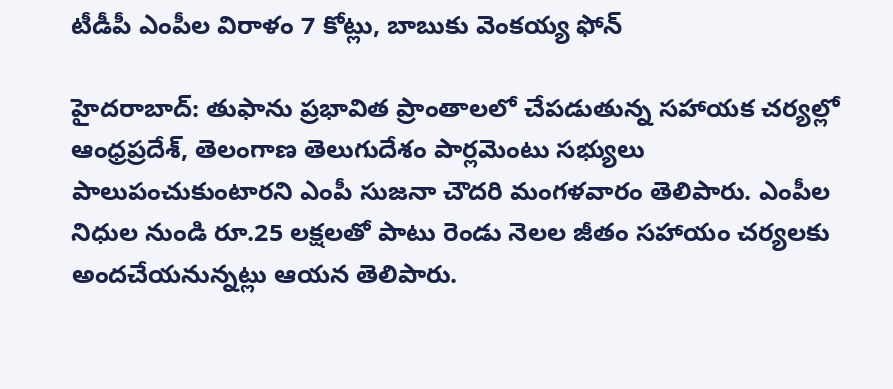టీడీపీ ఎంపీల విరాళం 7 కోట్లు, బాబుకు వెంకయ్య ఫోన్

హైదరాబాద్: తుఫాను ప్రభావిత ప్రాంతాలలో చేపడుతున్న సహాయక చర్యల్లో ఆంధ్రప్రదేశ్, తెలంగాణ తెలుగుదేశం పార్లమెంటు సభ్యులు పాలుపంచుకుంటారని ఎంపీ సుజనా చౌదరి మంగళవారం తెలిపారు. ఎంపీల నిధుల నుండి రూ.25 లక్షలతో పాటు రెండు నెలల జీతం సహాయం చర్యలకు అందచేయనున్నట్లు ఆయన తెలిపారు.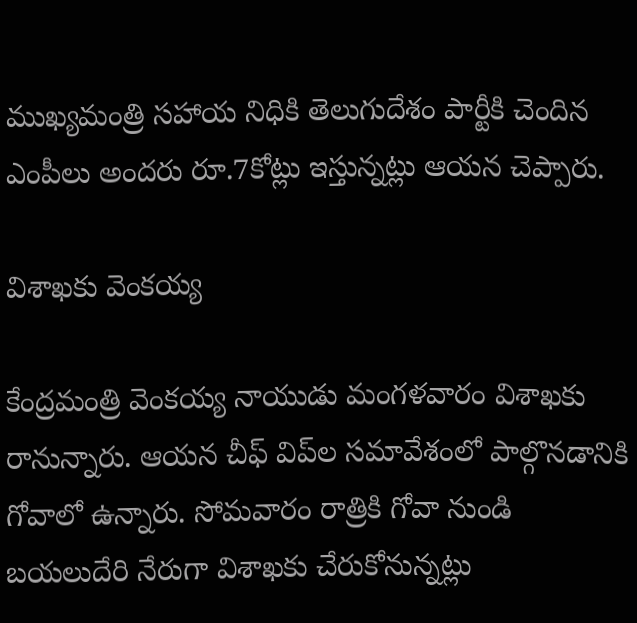ముఖ్యమంత్రి సహాయ నిధికి తెలుగుదేశం పార్టీకి చెందిన ఎంపీలు అందరు రూ.7కోట్లు ఇస్తున్నట్లు ఆయన చెప్పారు.

విశాఖకు వెంకయ్య

కేంద్రమంత్రి వెంకయ్య నాయుడు మంగళవారం విశాఖకు రానున్నారు. ఆయన చీఫ్ విప్‌ల సమావేశంలో పాల్గొనడానికి గోవాలో ఉన్నారు. సోమవారం రాత్రికి గోవా నుండి బయలుదేరి నేరుగా విశాఖకు చేరుకోనున్నట్లు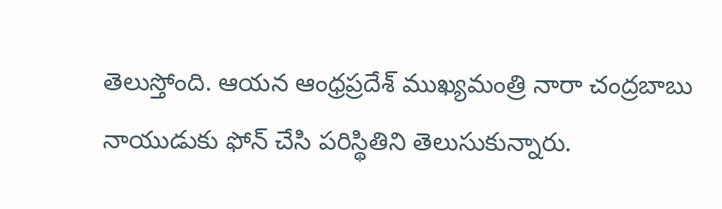తెలుస్తోంది. ఆయన ఆంధ్రప్రదేశ్ ముఖ్యమంత్రి నారా చంద్రబాబు నాయుడుకు ఫోన్ చేసి పరిస్థితిని తెలుసుకున్నారు.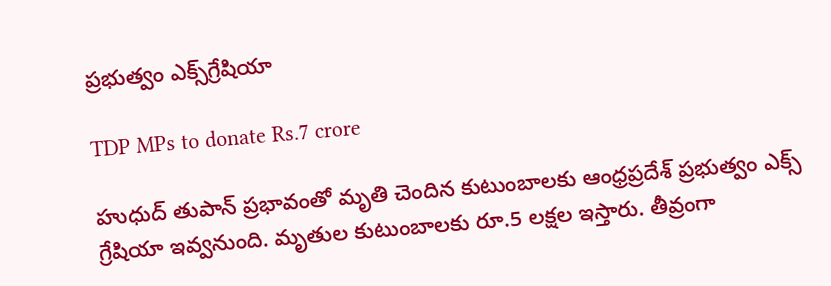ప్రభుత్వం ఎక్స్‌గ్రేషియా

TDP MPs to donate Rs.7 crore

హుధుద్ తుపాన్‌ ప్రభావంతో మృతి చెందిన కుటుంబాలకు ఆంధ్రప్రదేశ్ ప్రభుత్వం ఎక్స్ గ్రేషియా ఇవ్వనుంది. మృతుల కుటుంబాలకు రూ.5 లక్షల ఇస్తారు. తీవ్రంగా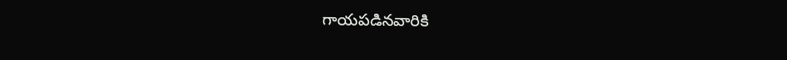గాయపడినవారికి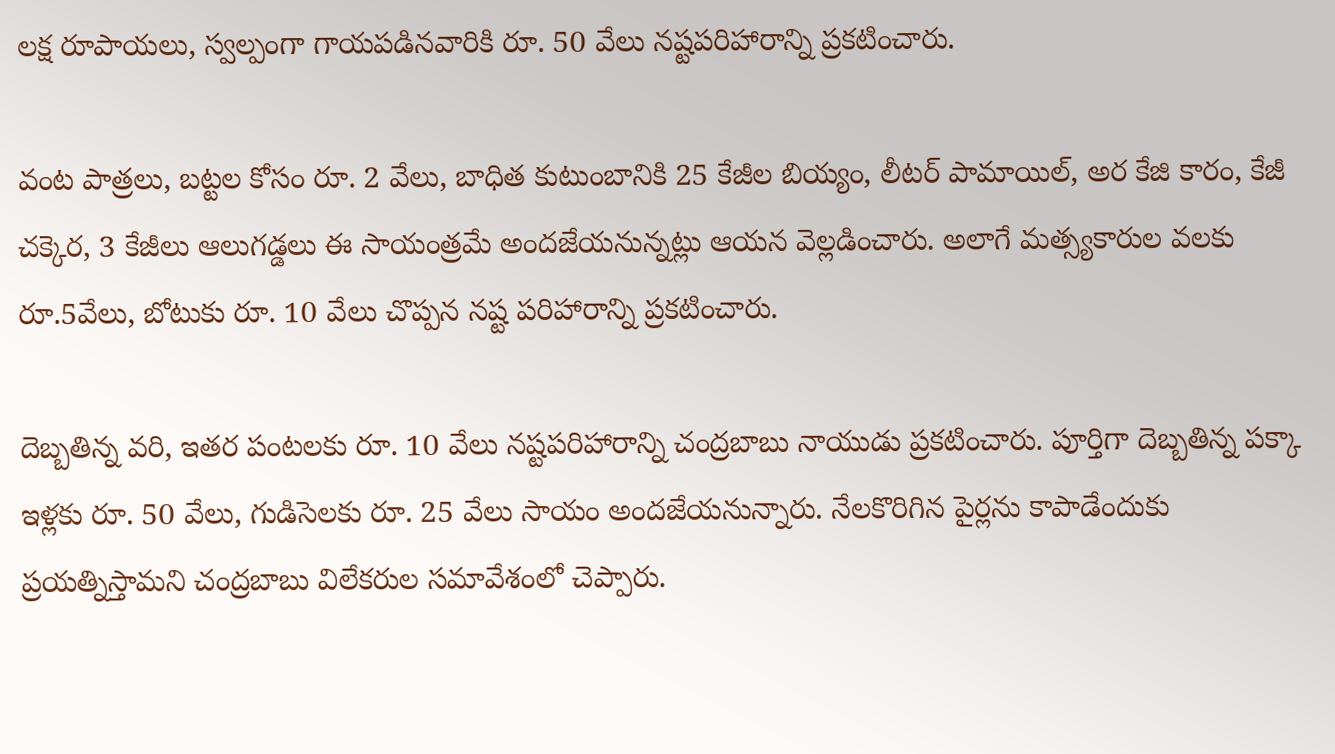లక్ష రూపాయలు, స్వల్పంగా గాయపడినవారికి రూ. 50 వేలు నష్టపరిహారాన్ని ప్రకటించారు.

వంట పాత్రలు, బట్టల కోసం రూ. 2 వేలు, బాధిత కుటుంబానికి 25 కేజీల బియ్యం, లీటర్‌ పామాయిల్‌, అర కేజి కారం, కేజీ చక్కెర, 3 కేజీలు ఆలుగడ్డలు ఈ సాయంత్రమే అందజేయనున్నట్లు ఆయన వెల్లడించారు. అలాగే మత్స్యకారుల వలకు రూ.5వేలు, బోటుకు రూ. 10 వేలు చొప్పన నష్ట పరిహారాన్ని ప్రకటించారు.

దెబ్బతిన్న వరి, ఇతర పంటలకు రూ. 10 వేలు నష్టపరిహారాన్ని చంద్రబాబు నాయుడు ప్రకటించారు. పూర్తిగా దెబ్బతిన్న పక్కా ఇళ్లకు రూ. 50 వేలు, గుడిసెలకు రూ. 25 వేలు సాయం అందజేయనున్నారు. నేలకొరిగిన పైర్లను కాపాడేందుకు ప్రయత్నిస్తామని చంద్రబాబు విలేకరుల సమావేశంలో చెప్పారు.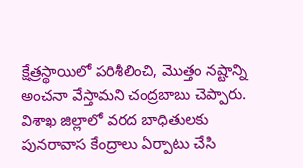క్షేత్రస్థాయిలో పరిశీలించి, మొత్తం నష్టాన్ని అంచనా వేస్తామని చంద్రబాబు చెప్పారు. విశాఖ జిల్లాలో వరద బాధితులకు పునరావాస కేంద్రాలు ఏర్పాటు చేసి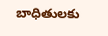బాధితులకు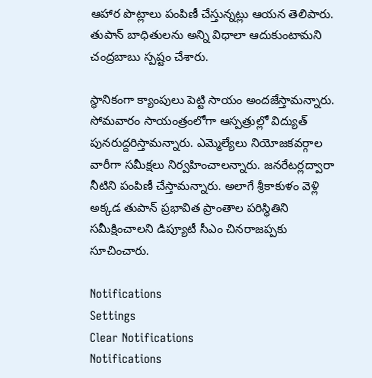ఆహార పొట్లాలు పంపిణీ చేస్తున్నట్లు ఆయన తెలిపారు. తుపాన్‌ బాధితులను అన్ని విధాలా ఆదుకుంటామని చంద్రబాబు స్పష్టం చేశారు.

స్థానికంగా క్యాంపులు పెట్టి సాయం అందజేస్తామన్నారు. సోమవారం సాయంత్రంలోగా ఆస్పత్రుల్లో విద్యుత్‌ పునరుద్దరిస్తామన్నారు. ఎమ్మెల్యేలు నియోజకవర్గాల వారీగా సమీక్షలు నిర్వహించాలన్నారు. జనరేటర్లద్వారా నీటిని పంపిణీ చేస్తామన్నారు. అలాగే శ్రీకాకుళం వెళ్లి అక్కడ తుపాన్‌ ప్రభావిత ప్రాంతాల పరిస్థితిని సమీక్షించాలని డిప్యూటీ సీఎం చినరాజప్పకు సూచించారు.

Notifications
Settings
Clear Notifications
Notifications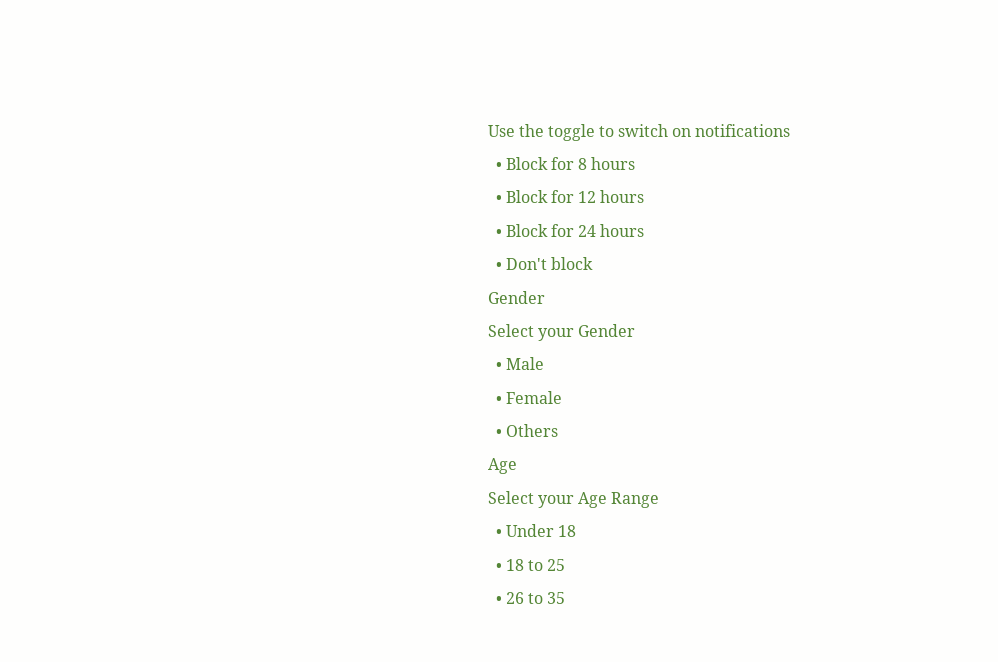Use the toggle to switch on notifications
  • Block for 8 hours
  • Block for 12 hours
  • Block for 24 hours
  • Don't block
Gender
Select your Gender
  • Male
  • Female
  • Others
Age
Select your Age Range
  • Under 18
  • 18 to 25
  • 26 to 35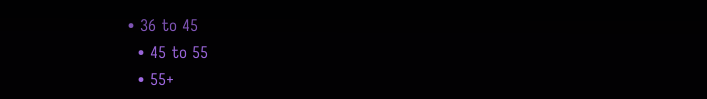• 36 to 45
  • 45 to 55
  • 55+